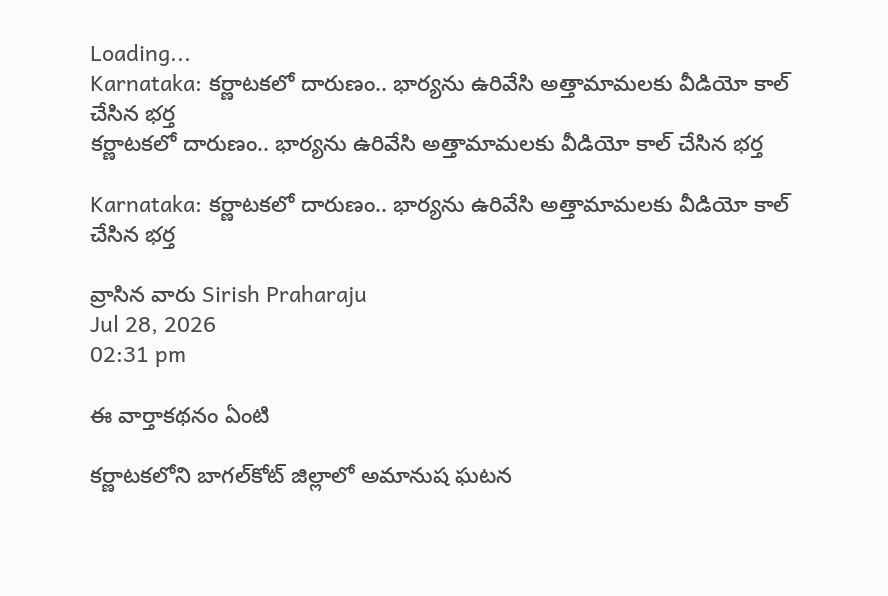Loading...
Karnataka: కర్ణాటకలో దారుణం.. భార్యను ఉరివేసి అత్తామామలకు వీడియో కాల్‌ చేసిన భర్త
కర్ణాటకలో దారుణం.. భార్యను ఉరివేసి అత్తామామలకు వీడియో కాల్‌ చేసిన భర్త

Karnataka: కర్ణాటకలో దారుణం.. భార్యను ఉరివేసి అత్తామామలకు వీడియో కాల్‌ చేసిన భర్త

వ్రాసిన వారు Sirish Praharaju
Jul 28, 2026
02:31 pm

ఈ వార్తాకథనం ఏంటి

కర్ణాటకలోని బాగల్‌కోట్ జిల్లాలో అమానుష ఘటన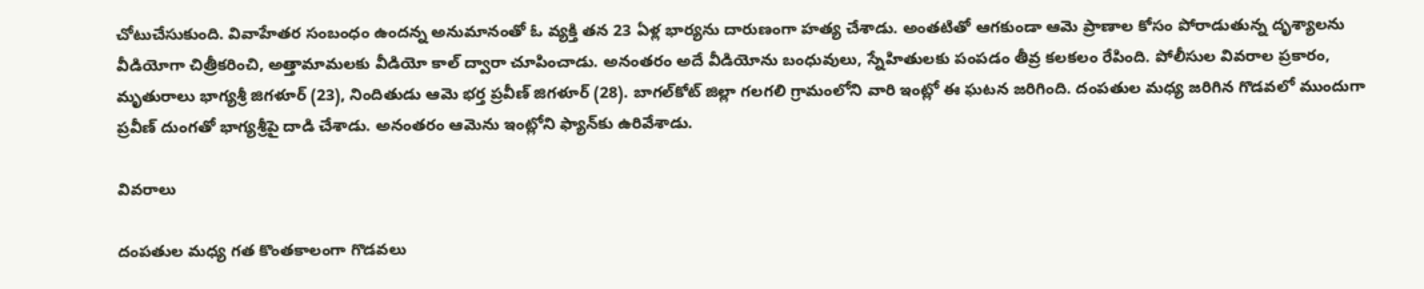చోటుచేసుకుంది. వివాహేతర సంబంధం ఉందన్న అనుమానంతో ఓ వ్యక్తి తన 23 ఏళ్ల భార్యను దారుణంగా హత్య చేశాడు. అంతటితో ఆగకుండా ఆమె ప్రాణాల కోసం పోరాడుతున్న దృశ్యాలను వీడియోగా చిత్రీకరించి, అత్తామామలకు వీడియో కాల్‌ ద్వారా చూపించాడు. అనంతరం అదే వీడియోను బంధువులు, స్నేహితులకు పంపడం తీవ్ర కలకలం రేపింది. పోలీసుల వివరాల ప్రకారం, మృతురాలు భాగ్యశ్రీ జిగళూర్‌ (23), నిందితుడు ఆమె భర్త ప్రవీణ్‌ జిగళూర్‌ (28). బాగల్‌కోట్ జిల్లా గలగలి గ్రామంలోని వారి ఇంట్లో ఈ ఘటన జరిగింది. దంపతుల మధ్య జరిగిన గొడవలో ముందుగా ప్రవీణ్‌ దుంగతో భాగ్యశ్రీపై దాడి చేశాడు. అనంతరం ఆమెను ఇంట్లోని ఫ్యాన్‌కు ఉరివేశాడు.

వివరాలు

దంపతుల మధ్య గత కొంతకాలంగా గొడవలు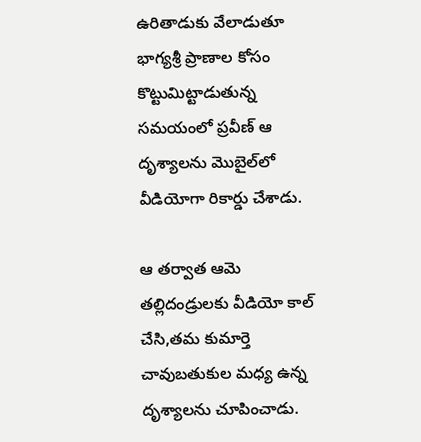ఉరితాడుకు వేలాడుతూ భాగ్యశ్రీ ప్రాణాల కోసం కొట్టుమిట్టాడుతున్న సమయంలో ప్రవీణ్‌ ఆ దృశ్యాలను మొబైల్‌లో వీడియోగా రికార్డు చేశాడు.

ఆ తర్వాత ఆమె తల్లిదండ్రులకు వీడియో కాల్‌ చేసి,తమ కుమార్తె చావుబతుకుల మధ్య ఉన్న దృశ్యాలను చూపించాడు.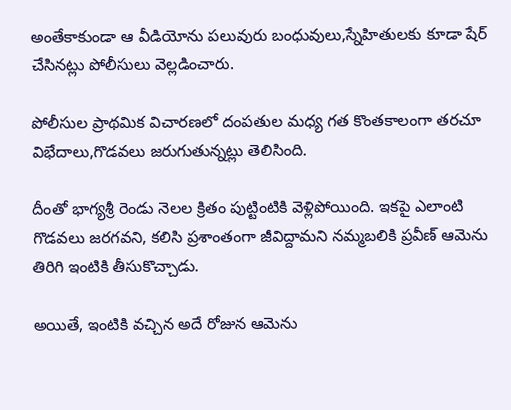అంతేకాకుండా ఆ వీడియోను పలువురు బంధువులు,స్నేహితులకు కూడా షేర్‌ చేసినట్లు పోలీసులు వెల్లడించారు.

పోలీసుల ప్రాథమిక విచారణలో దంపతుల మధ్య గత కొంతకాలంగా తరచూ విభేదాలు,గొడవలు జరుగుతున్నట్లు తెలిసింది.

దీంతో భాగ్యశ్రీ రెండు నెలల క్రితం పుట్టింటికి వెళ్లిపోయింది. ఇకపై ఎలాంటి గొడవలు జరగవని, కలిసి ప్రశాంతంగా జీవిద్దామని నమ్మబలికి ప్రవీణ్‌ ఆమెను తిరిగి ఇంటికి తీసుకొచ్చాడు.

అయితే, ఇంటికి వచ్చిన అదే రోజున ఆమెను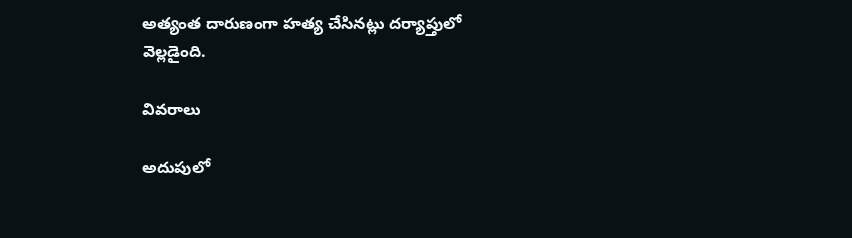అత్యంత దారుణంగా హత్య చేసినట్లు దర్యాప్తులో వెల్లడైంది.

వివరాలు

అదుపులో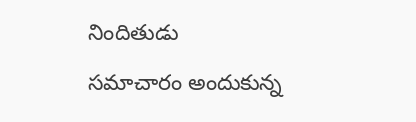నిందితుడు

సమాచారం అందుకున్న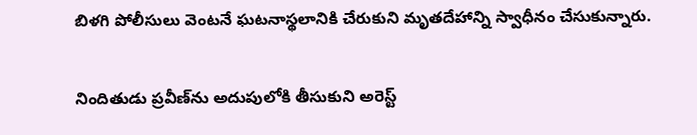బిళగి పోలీసులు వెంటనే ఘటనాస్థలానికి చేరుకుని మృతదేహాన్ని స్వాధీనం చేసుకున్నారు.

నిందితుడు ప్రవీణ్‌ను అదుపులోకి తీసుకుని అరెస్ట్‌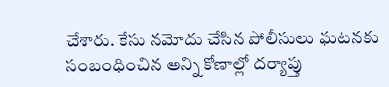చేశారు. కేసు నమోదు చేసిన పోలీసులు ఘటనకు సంబంధించిన అన్ని కోణాల్లో దర్యాప్తు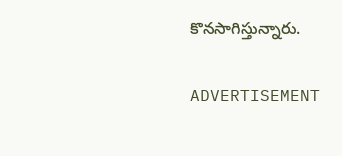కొనసాగిస్తున్నారు.

ADVERTISEMENT